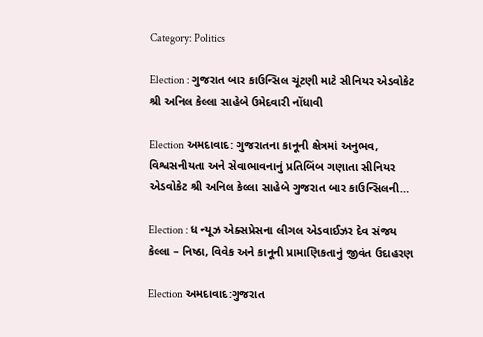Category: Politics

Election : ગુજરાત બાર કાઉન્સિલ ચૂંટણી માટે સીનિયર એડવોકેટ શ્રી અનિલ કેલ્લા સાહેબે ઉમેદવારી નોંધાવી

Election અમદાવાદ: ગુજરાતના કાનૂની ક્ષેત્રમાં અનુભવ, વિશ્વસનીયતા અને સેવાભાવનાનું પ્રતિબિંબ ગણાતા સીનિયર એડવોકેટ શ્રી અનિલ કેલ્લા સાહેબે ગુજરાત બાર કાઉન્સિલની…

Election : ધ ન્યૂઝ એક્સપ્રેસના લીગલ એડવાઈઝર દેવ સંજય કેલ્લા – નિષ્ઠા, વિવેક અને કાનૂની પ્રામાણિકતાનું જીવંત ઉદાહરણ

Election અમદાવાદ:ગુજરાત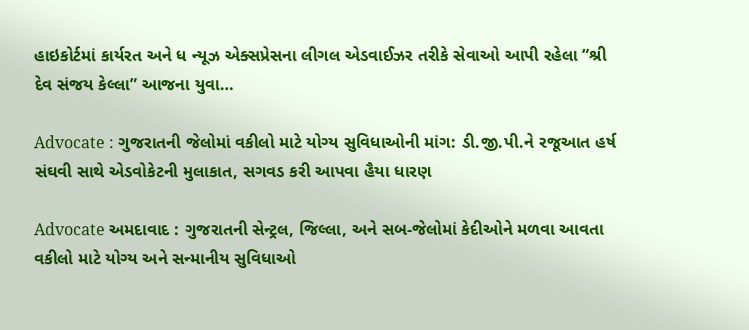હાઇકોર્ટમાં કાર્યરત અને ધ ન્યૂઝ એક્સપ્રેસના લીગલ એડવાઈઝર તરીકે સેવાઓ આપી રહેલા “શ્રી દેવ સંજય કેલ્લા” આજના યુવા…

Advocate : ગુજરાતની જેલોમાં વકીલો માટે યોગ્ય સુવિધાઓની માંગ: ડી.જી.પી.ને રજૂઆત હર્ષ સંઘવી સાથે એડવોકેટની મુલાકાત, સગવડ કરી આપવા હૈયા ધારણ

Advocate અમદાવાદ : ગુજરાતની સેન્ટ્રલ, જિલ્લા, અને સબ-જેલોમાં કેદીઓને મળવા આવતા વકીલો માટે યોગ્ય અને સન્માનીય સુવિધાઓ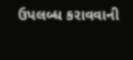ઉપલબ્ધ કરાવવાની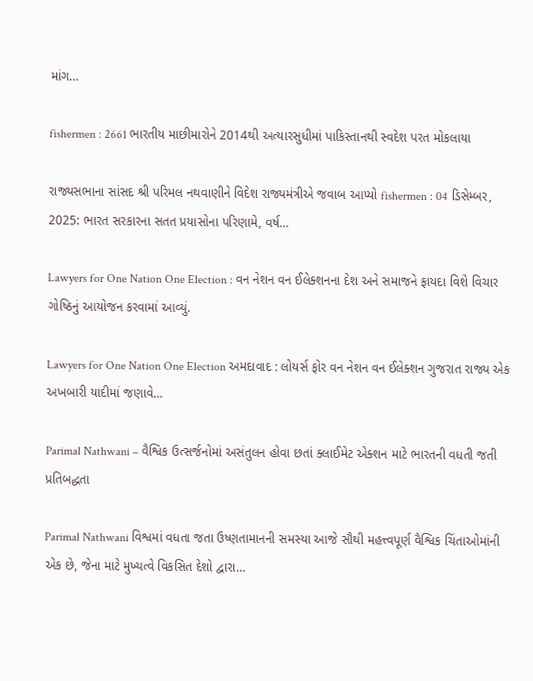માંગ…

fishermen : 2661 ભારતીય માછીમારોને 2014થી અત્યારસુધીમાં પાકિસ્તાનથી સ્વદેશ પરત મોકલાયા

રાજ્યસભાના સાંસદ શ્રી પરિમલ નથવાણીને વિદેશ રાજ્યમંત્રીએ જવાબ આપ્યો fishermen : 04 ડિસેમ્બર, 2025: ભારત સરકારના સતત પ્રયાસોના પરિણામે, વર્ષ…

Lawyers for One Nation One Election : વન નેશન વન ઈલેક્શનના દેશ અને સમાજને ફાયદા વિશે વિચાર ગોષ્ઠિનું આયોજન કરવામાં આવ્યું.

Lawyers for One Nation One Election અમદાવાદ : લોયર્સ ફોર વન નેશન વન ઈલેક્શન ગુજરાત રાજ્ય એક અખબારી યાદીમાં જણાવે…

Parimal Nathwani – વૈશ્વિક ઉત્સર્જનોમાં અસંતુલન હોવા છતાં ક્લાઈમેટ એક્શન માટે ભારતની વધતી જતી પ્રતિબદ્ધતા

Parimal Nathwani વિશ્વમાં વધતા જતા ઉષ્ણતામાનની સમસ્યા આજે સૌથી મહત્ત્વપૂર્ણ વૈશ્વિક ચિંતાઓમાંની એક છે, જેના માટે મુખ્યત્વે વિકસિત દેશો દ્વારા…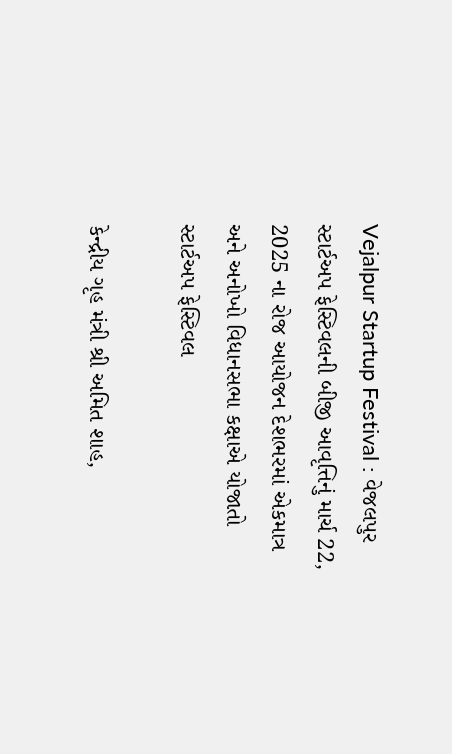Vejalpur Startup Festival : વેજલપુર સ્ટાર્ટઅપ ફેસ્ટિવલની બીજી આવૃત્તિનું માર્ચ 22, 2025 ના રોજ આયોજન દેશભરમાં એકમાત્ર અને અનોખો વિધાનસભા કક્ષાએ યોજાતો સ્ટાર્ટઅપ ફેસ્ટિવલ

કેન્દ્રીય ગૃહ મંત્રી શ્રી અમિત શાહ,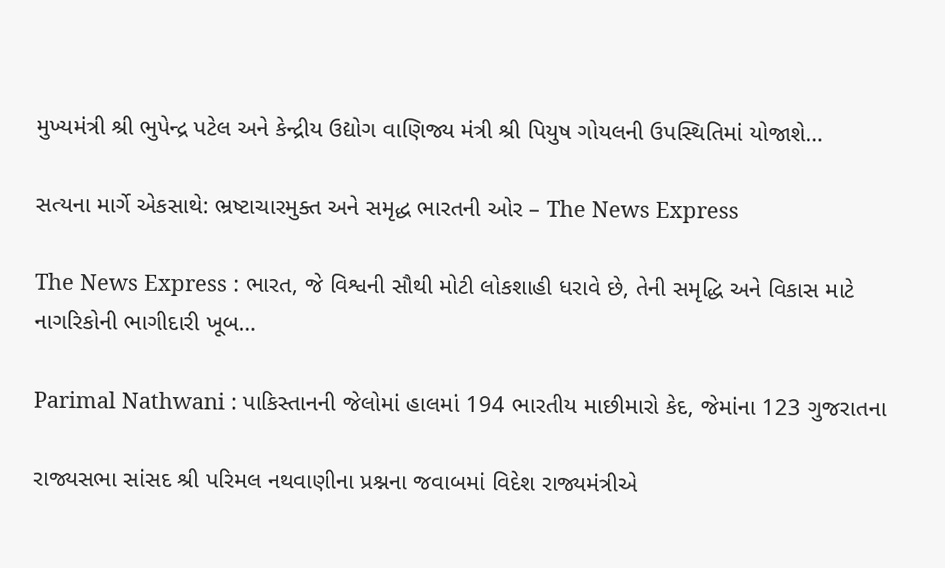મુખ્યમંત્રી શ્રી ભુપેન્દ્ર પટેલ અને કેન્દ્રીય ઉદ્યોગ વાણિજ્ય મંત્રી શ્રી પિયુષ ગોયલની ઉપસ્થિતિમાં યોજાશે…

સત્યના માર્ગે એકસાથે: ભ્રષ્ટાચારમુક્ત અને સમૃદ્ધ ભારતની ઓર – The News Express

The News Express : ભારત, જે વિશ્વની સૌથી મોટી લોકશાહી ધરાવે છે, તેની સમૃદ્ધિ અને વિકાસ માટે નાગરિકોની ભાગીદારી ખૂબ…

Parimal Nathwani : પાકિસ્તાનની જેલોમાં હાલમાં 194 ભારતીય માછીમારો કેદ, જેમાંના 123 ગુજરાતના

રાજ્યસભા સાંસદ શ્રી પરિમલ નથવાણીના પ્રશ્નના જવાબમાં વિદેશ રાજ્યમંત્રીએ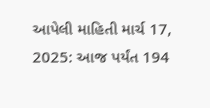આપેલી માહિતી માર્ચ 17, 2025: આજ પર્યંત 194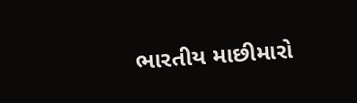ભારતીય માછીમારો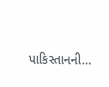પાકિસ્તાનની…